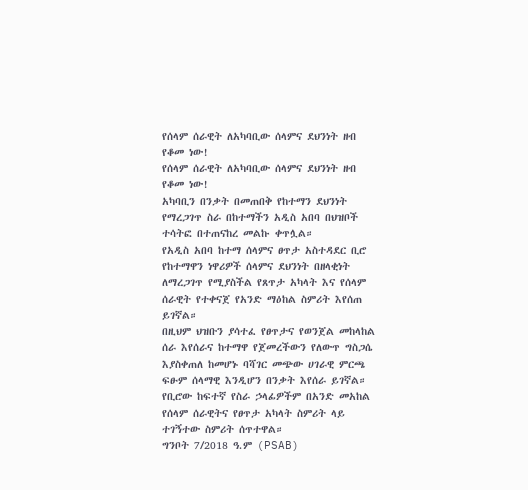የሰላም ሰራዊት ለአካባቢው ሰላምና ደህንነት ዘብ የቆመ ነው!
የሰላም ሰራዊት ለአካባቢው ሰላምና ደህንነት ዘብ የቆመ ነው!
አካባቢን በንቃት በመጠበቅ የከተማን ደህንነት የማረጋገጥ ስራ በከተማችን አዲስ አበባ በህዝቦች ተሳትፎ በተጠናከረ መልኩ ቀጥሏል።
የአዲስ አበባ ከተማ ሰላምና ፀጥታ አስተዳደር ቢሮ የከተማዋን ነዋሪዎች ሰላምና ደህንነት በዘላቂነት ለማረጋገጥ የሚያስችል የጸጥታ አካላት እና የሰላም ሰራዊት የተቀናጀ የአንድ ማዕከል ስምሪት እየሰጠ ይገኛል።
በዚህም ህዝቡን ያሳተፈ የፀጥታና የወንጀል መከላከል ሰራ እየሰራና ከተማዋ የጀመረችውን የለውጥ ግስጋሴ እያስቀጠለ ከመሆኑ ባሻገር መጭው ሀገራዊ ምርጫ ፍፁም ሰላማዊ እንዲሆን በንቃት እየሰራ ይገኛል።
የቢሮው ከፍተኛ የስራ ኃላፊዎችም በአንድ መአከል የሰላም ሰራዊትና የፀጥታ አካላት ስምሪት ላይ ተገኝተው ስምሪት ሰጥተዋል።
ግንቦት 7/2018 ዓ.ም (PSAB)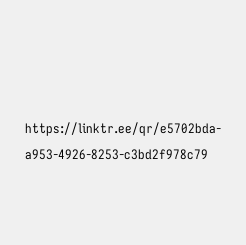https://linktr.ee/qr/e5702bda-a953-4926-8253-c3bd2f978c79